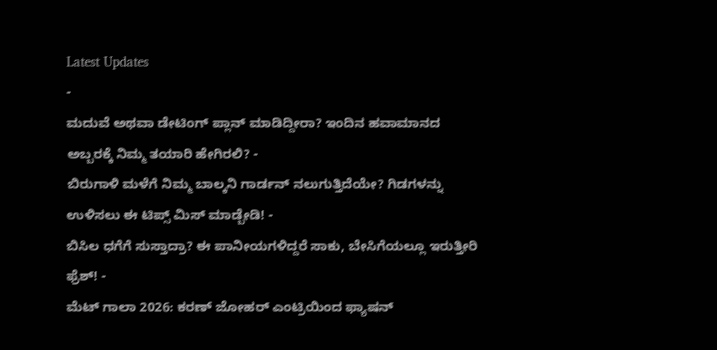Latest Updates
-
ಮದುವೆ ಅಥವಾ ಡೇಟಿಂಗ್ ಪ್ಲಾನ್ ಮಾಡಿದ್ದೀರಾ? ಇಂದಿನ ಹವಾಮಾನದ ಅಬ್ಬರಕ್ಕೆ ನಿಮ್ಮ ತಯಾರಿ ಹೇಗಿರಲಿ? -
ಬಿರುಗಾಳಿ ಮಳೆಗೆ ನಿಮ್ಮ ಬಾಲ್ಕನಿ ಗಾರ್ಡನ್ ನಲುಗುತ್ತಿದೆಯೇ? ಗಿಡಗಳನ್ನು ಉಳಿಸಲು ಈ ಟಿಪ್ಸ್ ಮಿಸ್ ಮಾಡ್ಬೇಡಿ! -
ಬಿಸಿಲ ಧಗೆಗೆ ಸುಸ್ತಾದ್ರಾ? ಈ ಪಾನೀಯಗಳಿದ್ದರೆ ಸಾಕು, ಬೇಸಿಗೆಯಲ್ಲೂ ಇರುತ್ತೀರಿ ಫ್ರೆಶ್! -
ಮೆಟ್ ಗಾಲಾ 2026: ಕರಣ್ ಜೋಹರ್ ಎಂಟ್ರಿಯಿಂದ ಫ್ಯಾಷನ್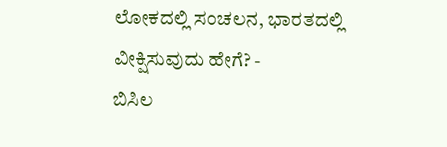ಲೋಕದಲ್ಲಿ ಸಂಚಲನ, ಭಾರತದಲ್ಲಿ ವೀಕ್ಷಿಸುವುದು ಹೇಗೆ? -
ಬಿಸಿಲ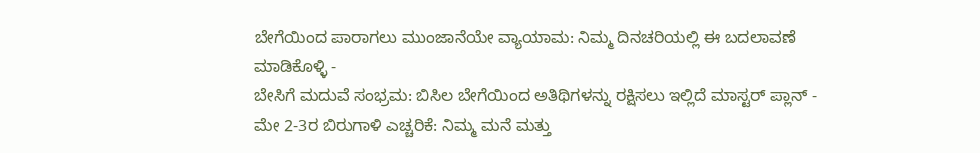ಬೇಗೆಯಿಂದ ಪಾರಾಗಲು ಮುಂಜಾನೆಯೇ ವ್ಯಾಯಾಮ: ನಿಮ್ಮ ದಿನಚರಿಯಲ್ಲಿ ಈ ಬದಲಾವಣೆ ಮಾಡಿಕೊಳ್ಳಿ -
ಬೇಸಿಗೆ ಮದುವೆ ಸಂಭ್ರಮ: ಬಿಸಿಲ ಬೇಗೆಯಿಂದ ಅತಿಥಿಗಳನ್ನು ರಕ್ಷಿಸಲು ಇಲ್ಲಿದೆ ಮಾಸ್ಟರ್ ಪ್ಲಾನ್ -
ಮೇ 2-3ರ ಬಿರುಗಾಳಿ ಎಚ್ಚರಿಕೆ: ನಿಮ್ಮ ಮನೆ ಮತ್ತು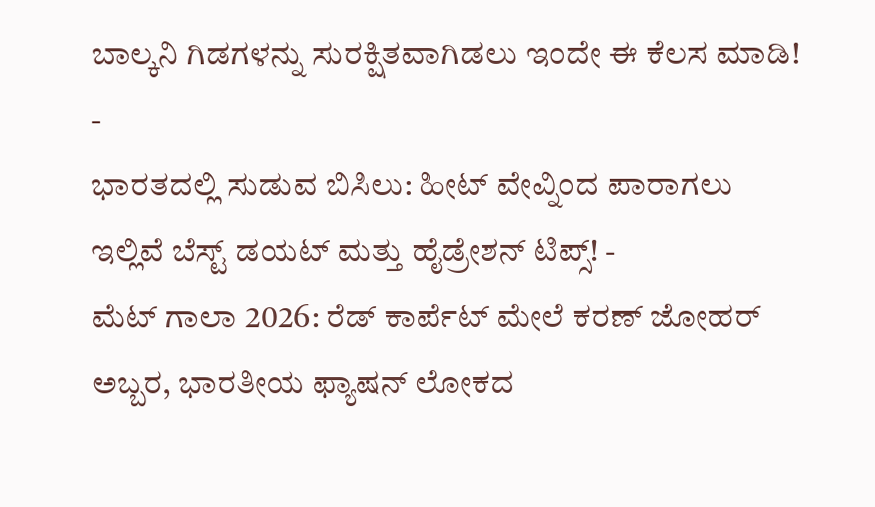ಬಾಲ್ಕನಿ ಗಿಡಗಳನ್ನು ಸುರಕ್ಷಿತವಾಗಿಡಲು ಇಂದೇ ಈ ಕೆಲಸ ಮಾಡಿ! -
ಭಾರತದಲ್ಲಿ ಸುಡುವ ಬಿಸಿಲು: ಹೀಟ್ ವೇವ್ನಿಂದ ಪಾರಾಗಲು ಇಲ್ಲಿವೆ ಬೆಸ್ಟ್ ಡಯಟ್ ಮತ್ತು ಹೈಡ್ರೇಶನ್ ಟಿಪ್ಸ್! -
ಮೆಟ್ ಗಾಲಾ 2026: ರೆಡ್ ಕಾರ್ಪೆಟ್ ಮೇಲೆ ಕರಣ್ ಜೋಹರ್ ಅಬ್ಬರ, ಭಾರತೀಯ ಫ್ಯಾಷನ್ ಲೋಕದ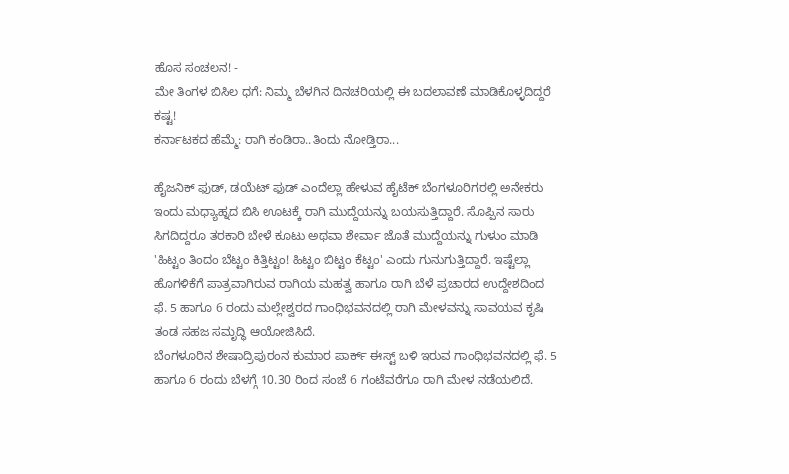ಹೊಸ ಸಂಚಲನ! -
ಮೇ ತಿಂಗಳ ಬಿಸಿಲ ಧಗೆ: ನಿಮ್ಮ ಬೆಳಗಿನ ದಿನಚರಿಯಲ್ಲಿ ಈ ಬದಲಾವಣೆ ಮಾಡಿಕೊಳ್ಳದಿದ್ದರೆ ಕಷ್ಟ!
ಕರ್ನಾಟಕದ ಹೆಮ್ಮೆ: ರಾಗಿ ಕಂಡಿರಾ..ತಿಂದು ನೋಡ್ತಿರಾ...

ಹೈಜನಿಕ್ ಫುಡ್, ಡಯೆಟ್ ಫುಡ್ ಎಂದೆಲ್ಲಾ ಹೇಳುವ ಹೈಟೆಕ್ ಬೆಂಗಳೂರಿಗರಲ್ಲಿ ಅನೇಕರು ಇಂದು ಮಧ್ಯಾಹ್ನದ ಬಿಸಿ ಊಟಕ್ಕೆ ರಾಗಿ ಮುದ್ದೆಯನ್ನು ಬಯಸುತ್ತಿದ್ದಾರೆ. ಸೊಪ್ಪಿನ ಸಾರು ಸಿಗದಿದ್ದರೂ ತರಕಾರಿ ಬೇಳೆ ಕೂಟು ಅಥವಾ ಶೇರ್ವಾ ಜೊತೆ ಮುದ್ದೆಯನ್ನು ಗುಳುಂ ಮಾಡಿ 'ಹಿಟ್ಟಂ ತಿಂದಂ ಬೆಟ್ಟಂ ಕಿತ್ತಿಟ್ಟಂ! ಹಿಟ್ಟಂ ಬಿಟ್ಟಂ ಕೆಟ್ಟಂ' ಎಂದು ಗುನುಗುತ್ತಿದ್ದಾರೆ. ಇಷ್ಟೆಲ್ಲಾ ಹೊಗಳಿಕೆಗೆ ಪಾತ್ರವಾಗಿರುವ ರಾಗಿಯ ಮಹತ್ವ ಹಾಗೂ ರಾಗಿ ಬೆಳೆ ಪ್ರಚಾರದ ಉದ್ದೇಶದಿಂದ ಫೆ. 5 ಹಾಗೂ 6 ರಂದು ಮಲ್ಲೇಶ್ವರದ ಗಾಂಧಿಭವನದಲ್ಲಿ ರಾಗಿ ಮೇಳವನ್ನು ಸಾವಯವ ಕೃಷಿ ತಂಡ ಸಹಜ ಸಮೃದ್ಧಿ ಆಯೋಜಿಸಿದೆ.
ಬೆಂಗಳೂರಿನ ಶೇಷಾದ್ರಿಪುರಂನ ಕುಮಾರ ಪಾರ್ಕ್ ಈಸ್ಟ್ ಬಳಿ ಇರುವ ಗಾಂಧಿಭವನದಲ್ಲಿ ಫೆ. 5 ಹಾಗೂ 6 ರಂದು ಬೆಳಗ್ಗೆ 10.30 ರಿಂದ ಸಂಜೆ 6 ಗಂಟೆವರೆಗೂ ರಾಗಿ ಮೇಳ ನಡೆಯಲಿದೆ.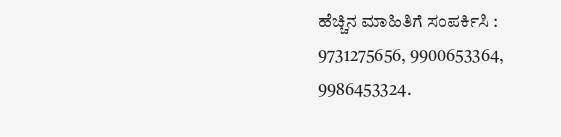ಹೆಚ್ಚಿನ ಮಾಹಿತಿಗೆ ಸಂಪರ್ಕಿಸಿ : 9731275656, 9900653364, 9986453324.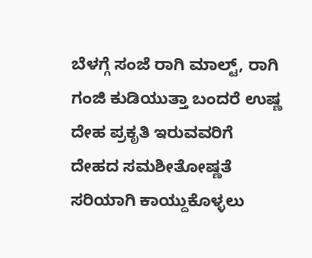ಬೆಳಗ್ಗೆ ಸಂಜೆ ರಾಗಿ ಮಾಲ್ಟ್, ರಾಗಿ ಗಂಜಿ ಕುಡಿಯುತ್ತಾ ಬಂದರೆ ಉಷ್ಣ ದೇಹ ಪ್ರಕೃತಿ ಇರುವವರಿಗೆ ದೇಹದ ಸಮಶೀತೋಷ್ಣತೆ ಸರಿಯಾಗಿ ಕಾಯ್ದುಕೊಳ್ಳಲು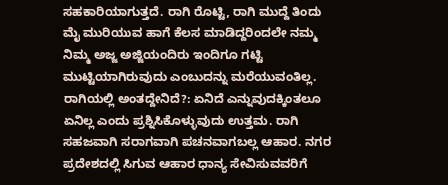ಸಹಕಾರಿಯಾಗುತ್ತದೆ. ರಾಗಿ ರೊಟ್ಟಿ, ರಾಗಿ ಮುದ್ದೆ ತಿಂದು ಮೈ ಮುರಿಯುವ ಹಾಗೆ ಕೆಲಸ ಮಾಡಿದ್ದರಿಂದಲೇ ನಮ್ಮ ನಿಮ್ಮ ಅಜ್ಜ ಅಜ್ಜಿಯಂದಿರು ಇಂದಿಗೂ ಗಟ್ಟಿ ಮುಟ್ಟಿಯಾಗಿರುವುದು ಎಂಬುದನ್ನು ಮರೆಯುವಂತಿಲ್ಲ.
ರಾಗಿಯಲ್ಲಿ ಅಂತದ್ದೇನಿದೆ?: ಏನಿದೆ ಎನ್ನುವುದಕ್ಕಿಂತಲೂ ಏನಿಲ್ಲ ಎಂದು ಪ್ರಶ್ನಿಸಿಕೊಳ್ಳುವುದು ಉತ್ತಮ. ರಾಗಿ ಸಹಜವಾಗಿ ಸರಾಗವಾಗಿ ಪಚನವಾಗಬಲ್ಲ ಆಹಾರ. ನಗರ ಪ್ರದೇಶದಲ್ಲಿ ಸಿಗುವ ಆಹಾರ ಧಾನ್ಯ ಸೇವಿಸುವವರಿಗೆ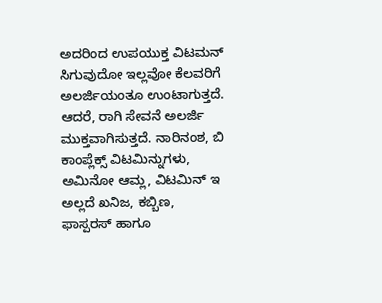ಅದರಿಂದ ಉಪಯುಕ್ತ ವಿಟಮನ್ ಸಿಗುವುದೋ ಇಲ್ಲವೋ ಕೆಲವರಿಗೆ ಅಲರ್ಜಿಯಂತೂ ಉಂಟಾಗುತ್ತದೆ.
ಆದರೆ, ರಾಗಿ ಸೇವನೆ ಅಲರ್ಜಿ ಮುಕ್ತವಾಗಿಸುತ್ತದೆ. ನಾರಿನಂಶ, ಬಿ ಕಾಂಪ್ಲೆಕ್ಸ್ ವಿಟಮಿನ್ನುಗಳು, ಅಮಿನೋ ಆಮ್ಲ, ವಿಟಮಿನ್ ಇ ಅಲ್ಲದೆ ಖನಿಜ, ಕಬ್ಬಿಣ, ಫಾಸ್ಪರಸ್ ಹಾಗೂ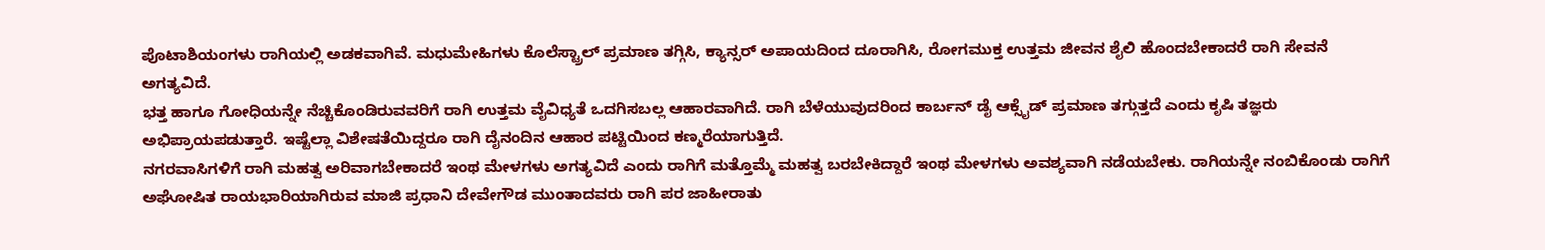ಪೊಟಾಶಿಯಂಗಳು ರಾಗಿಯಲ್ಲಿ ಅಡಕವಾಗಿವೆ. ಮಧುಮೇಹಿಗಳು ಕೊಲೆಸ್ಟ್ರಾಲ್ ಪ್ರಮಾಣ ತಗ್ಗಿಸಿ, ಕ್ಯಾನ್ಸರ್ ಅಪಾಯದಿಂದ ದೂರಾಗಿಸಿ, ರೋಗಮುಕ್ತ ಉತ್ತಮ ಜೀವನ ಶೈಲಿ ಹೊಂದಬೇಕಾದರೆ ರಾಗಿ ಸೇವನೆ ಅಗತ್ಯವಿದೆ.
ಭತ್ತ ಹಾಗೂ ಗೋಧಿಯನ್ನೇ ನೆಚ್ಚಿಕೊಂಡಿರುವವರಿಗೆ ರಾಗಿ ಉತ್ತಮ ವೈವಿಧ್ಯತೆ ಒದಗಿಸಬಲ್ಲ ಆಹಾರವಾಗಿದೆ. ರಾಗಿ ಬೆಳೆಯುವುದರಿಂದ ಕಾರ್ಬನ್ ಡೈ ಆಕ್ಸೈಡ್ ಪ್ರಮಾಣ ತಗ್ಗುತ್ತದೆ ಎಂದು ಕೃಷಿ ತಜ್ಞರು ಅಭಿಪ್ರಾಯಪಡುತ್ತಾರೆ. ಇಷ್ಟೆಲ್ಲಾ ವಿಶೇಷತೆಯಿದ್ದರೂ ರಾಗಿ ದೈನಂದಿನ ಆಹಾರ ಪಟ್ಟಿಯಿಂದ ಕಣ್ಮರೆಯಾಗುತ್ತಿದೆ.
ನಗರವಾಸಿಗಳಿಗೆ ರಾಗಿ ಮಹತ್ವ ಅರಿವಾಗಬೇಕಾದರೆ ಇಂಥ ಮೇಳಗಳು ಅಗತ್ಯವಿದೆ ಎಂದು ರಾಗಿಗೆ ಮತ್ತೊಮ್ಮೆ ಮಹತ್ವ ಬರಬೇಕಿದ್ದಾರೆ ಇಂಥ ಮೇಳಗಳು ಅವಶ್ಯವಾಗಿ ನಡೆಯಬೇಕು. ರಾಗಿಯನ್ನೇ ನಂಬಿಕೊಂಡು ರಾಗಿಗೆ ಅಘೋಷಿತ ರಾಯಭಾರಿಯಾಗಿರುವ ಮಾಜಿ ಪ್ರಧಾನಿ ದೇವೇಗೌಡ ಮುಂತಾದವರು ರಾಗಿ ಪರ ಜಾಹೀರಾತು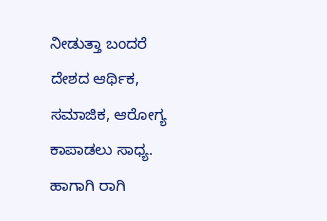ನೀಡುತ್ತಾ ಬಂದರೆ ದೇಶದ ಆರ್ಥಿಕ, ಸಮಾಜಿಕ, ಆರೋಗ್ಯ ಕಾಪಾಡಲು ಸಾಧ್ಯ. ಹಾಗಾಗಿ ರಾಗಿ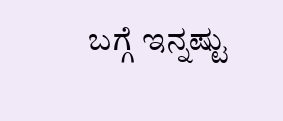ಬಗ್ಗೆ ಇನ್ನಷ್ಟು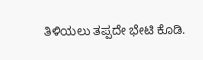ತಿಳಿಯಲು ತಪ್ಪದೇ ಭೇಟಿ ಕೊಡಿ.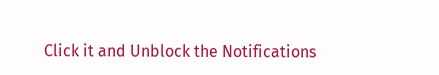Click it and Unblock the Notifications